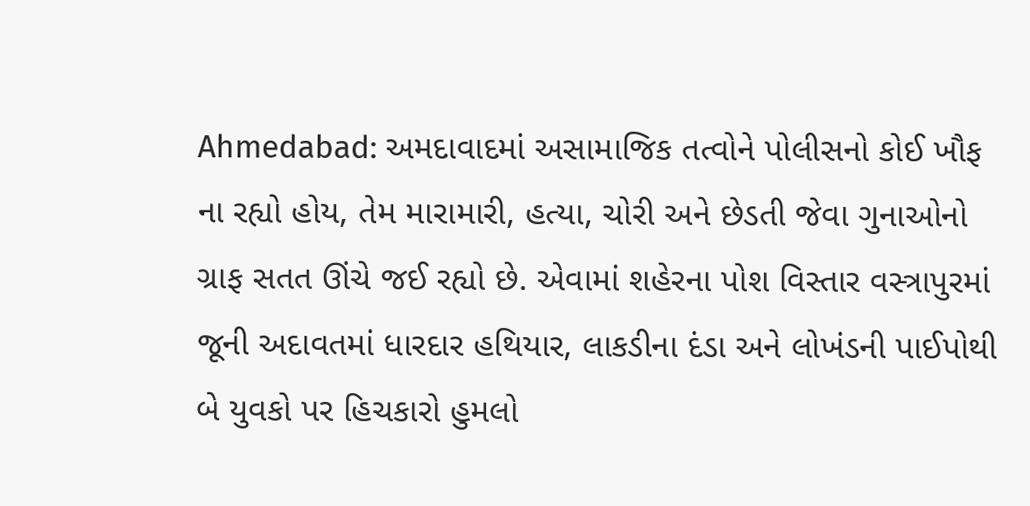Ahmedabad: અમદાવાદમાં અસામાજિક તત્વોને પોલીસનો કોઈ ખૌફ ના રહ્યો હોય, તેમ મારામારી, હત્યા, ચોરી અને છેડતી જેવા ગુનાઓનો ગ્રાફ સતત ઊંચે જઈ રહ્યો છે. એવામાં શહેરના પોશ વિસ્તાર વસ્ત્રાપુરમાં જૂની અદાવતમાં ધારદાર હથિયાર, લાકડીના દંડા અને લોખંડની પાઈપોથી બે યુવકો પર હિચકારો હુમલો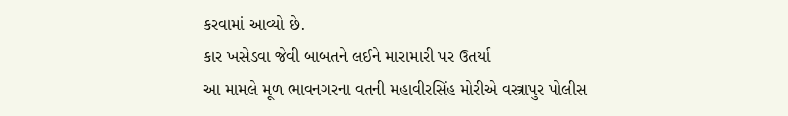કરવામાં આવ્યો છે.
કાર ખસેડવા જેવી બાબતને લઈને મારામારી પર ઉતર્યા
આ મામલે મૂળ ભાવનગરના વતની મહાવીરસિંહ મોરીએ વસ્ત્રાપુર પોલીસ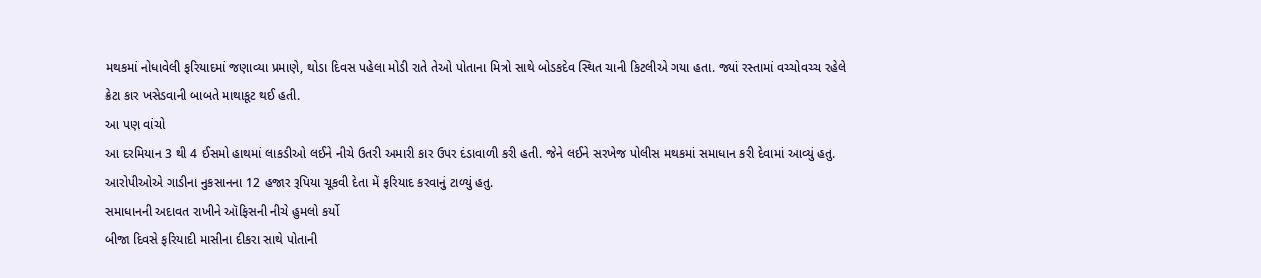મથકમાં નોધાવેલી ફરિયાદમાં જણાવ્યા પ્રમાણે, થોડા દિવસ પહેલા મોડી રાતે તેઓ પોતાના મિત્રો સાથે બોડકદેવ સ્થિત ચાની કિટલીએ ગયા હતા. જ્યાં રસ્તામાં વચ્ચોવચ્ચ રહેલે ક્રેટા કાર ખસેડવાની બાબતે માથાકૂટ થઈ હતી.
આ પણ વાંચો
આ દરમિયાન 3 થી 4 ઈસમો હાથમાં લાકડીઓ લઈને નીચે ઉતરી અમારી કાર ઉપર દંડાવાળી કરી હતી. જેને લઈને સરખેજ પોલીસ મથકમાં સમાધાન કરી દેવામાં આવ્યું હતુ. આરોપીઓએ ગાડીના નુકસાનના 12 હજાર રૂપિયા ચૂકવી દેતા મેં ફરિયાદ કરવાનું ટાળ્યું હતુ.
સમાધાનની અદાવત રાખીને ઑફિસની નીચે હુમલો કર્યો
બીજા દિવસે ફરિયાદી માસીના દીકરા સાથે પોતાની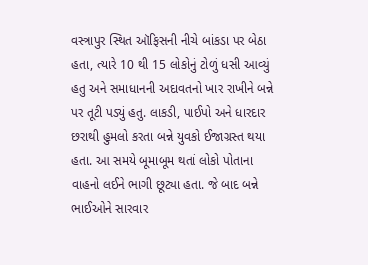વસ્ત્રાપુર સ્થિત ઑફિસની નીચે બાંકડા પર બેઠા હતા, ત્યારે 10 થી 15 લોકોનું ટોળું ધસી આવ્યું હતુ અને સમાધાનની અદાવતનો ખાર રાખીને બન્ને પર તૂટી પડ્યું હતુ. લાકડી, પાઈપો અને ધારદાર છરાથી હુમલો કરતા બન્ને યુવકો ઈજાગ્રસ્ત થયા હતા. આ સમયે બૂમાબૂમ થતાં લોકો પોતાના વાહનો લઈને ભાગી છૂટ્યા હતા. જે બાદ બન્ને ભાઈઓને સારવાર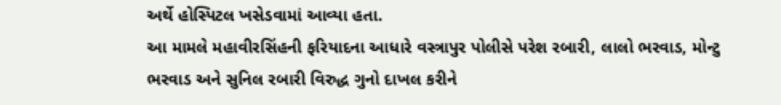અર્થે હોસ્પિટલ ખસેડવામાં આવ્યા હતા.
આ મામલે મહાવીરસિંહની ફરિયાદના આધારે વસ્ત્રાપુર પોલીસે પરેશ રબારી, લાલો ભરવાડ, મોન્ટુ ભરવાડ અને સુનિલ રબારી વિરુદ્ધ ગુનો દાખલ કરીને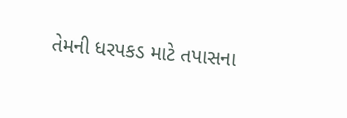તેમની ધરપકડ માટે તપાસના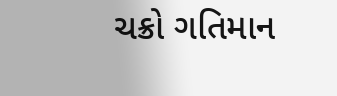ચક્રો ગતિમાન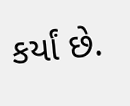કર્યાં છે.